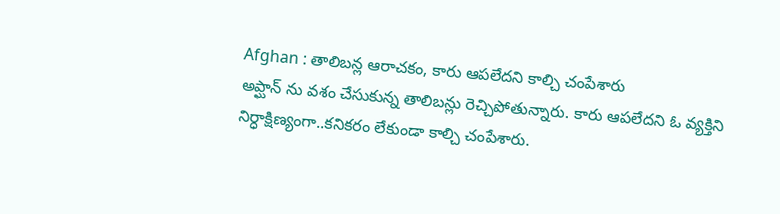Afghan : తాలిబన్ల ఆరాచకం, కారు ఆపలేదని కాల్చి చంపేశారు
అప్ఘాన్ ను వశం చేసుకున్న తాలిబన్లు రెచ్చిపోతున్నారు. కారు ఆపలేదని ఓ వ్యక్తిని నిర్ధాక్షిణ్యంగా..కనికరం లేకుండా కాల్చి చంపేశారు.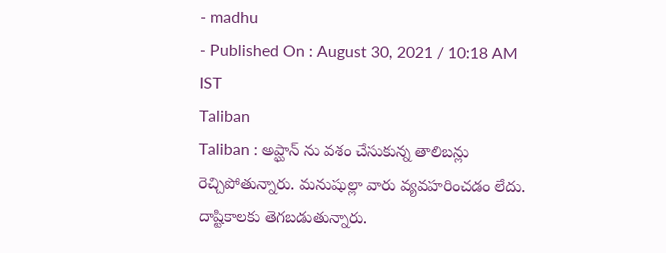- madhu
- Published On : August 30, 2021 / 10:18 AM IST
Taliban
Taliban : అప్ఘాన్ ను వశం చేసుకున్న తాలిబన్లు రెచ్చిపోతున్నారు. మనుషుల్లా వారు వ్యవహరించడం లేదు. దాష్టికాలకు తెగబడుతున్నారు.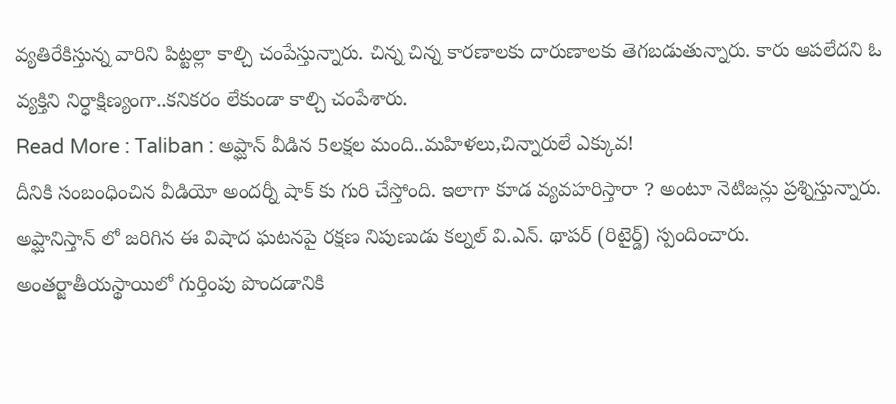వ్యతిరేకిస్తున్న వారిని పిట్టల్లా కాల్చి చంపేస్తున్నారు. చిన్న చిన్న కారణాలకు దారుణాలకు తెగబడుతున్నారు. కారు ఆపలేదని ఓ వ్యక్తిని నిర్ధాక్షిణ్యంగా..కనికరం లేకుండా కాల్చి చంపేశారు.
Read More : Taliban : అప్ఘాన్ వీడిన 5లక్షల మంది..మహిళలు,చిన్నారులే ఎక్కువ!
దీనికి సంబంధించిన వీడియో అందర్నీ షాక్ కు గురి చేస్తోంది. ఇలాగా కూడ వ్యవహరిస్తారా ? అంటూ నెటిజన్లు ప్రశ్నిస్తున్నారు. అప్ఘానిస్తాన్ లో జరిగిన ఈ విషాద ఘటనపై రక్షణ నిపుణుడు కల్నల్ వి.ఎన్. థాపర్ (రిటైర్డ్) స్పందించారు. అంతర్జాతీయస్థాయిలో గుర్తింపు పొందడానికి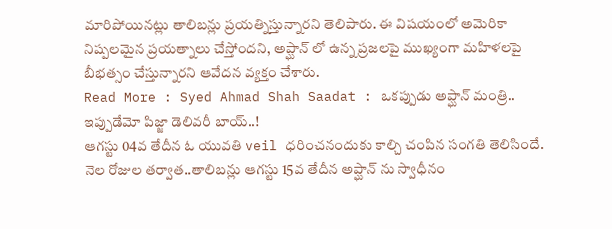మారిపోయినట్లు తాలిబన్లు ప్రయత్నిస్తున్నారని తెలిపారు. ఈ విషయంలో అమెరికా నిష్పలమైన ప్రయత్నాలు చేస్తోందని, అప్ఘాన్ లో ఉన్న ప్రజలపై ముఖ్యంగా మహిళలపై బీభత్సం చేస్తున్నారని ఆవేదన వ్యక్తం చేశారు.
Read More : Syed Ahmad Shah Saadat : ఒకప్పుడు అప్ఘాన్ మంత్రి.. ఇప్పుడేమో పిజ్జా డెలివరీ బాయ్..!
ఆగస్టు 04వ తేదీన ఓ యువతి veil ధరించనందుకు కాల్చి చంపిన సంగతి తెలిసిందే. నెల రోజుల తర్వాత..తాలిబన్లు ఆగస్టు 15వ తేదీన అప్ఘాన్ ను స్వాధీనం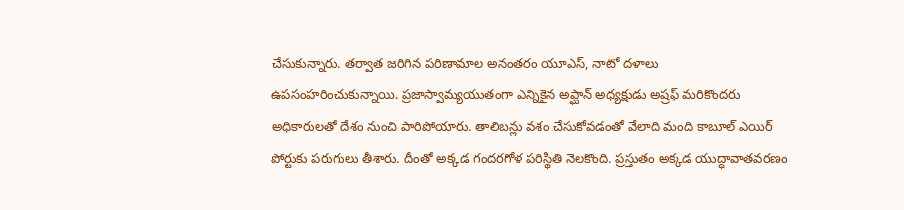చేసుకున్నారు. తర్వాత జరిగిన పరిణామాల అనంతరం యూఎస్, నాటో దళాలు ఉపసంహరించుకున్నాయి. ప్రజాస్వామ్యయుతంగా ఎన్నికైన అప్ఘాన్ అధ్యక్షుడు అష్రఫ్ మరికొందరు అధికారులతో దేశం నుంచి పారిపోయారు. తాలిబన్లు వశం చేసుకోవడంతో వేలాది మంది కాబూల్ ఎయిర్ పోర్టుకు పరుగులు తీశారు. దీంతో అక్కడ గందరగోళ పరిస్థితి నెలకొంది. ప్రస్తుతం అక్కడ యుద్ధావాతవరణం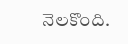నెలకొంది.